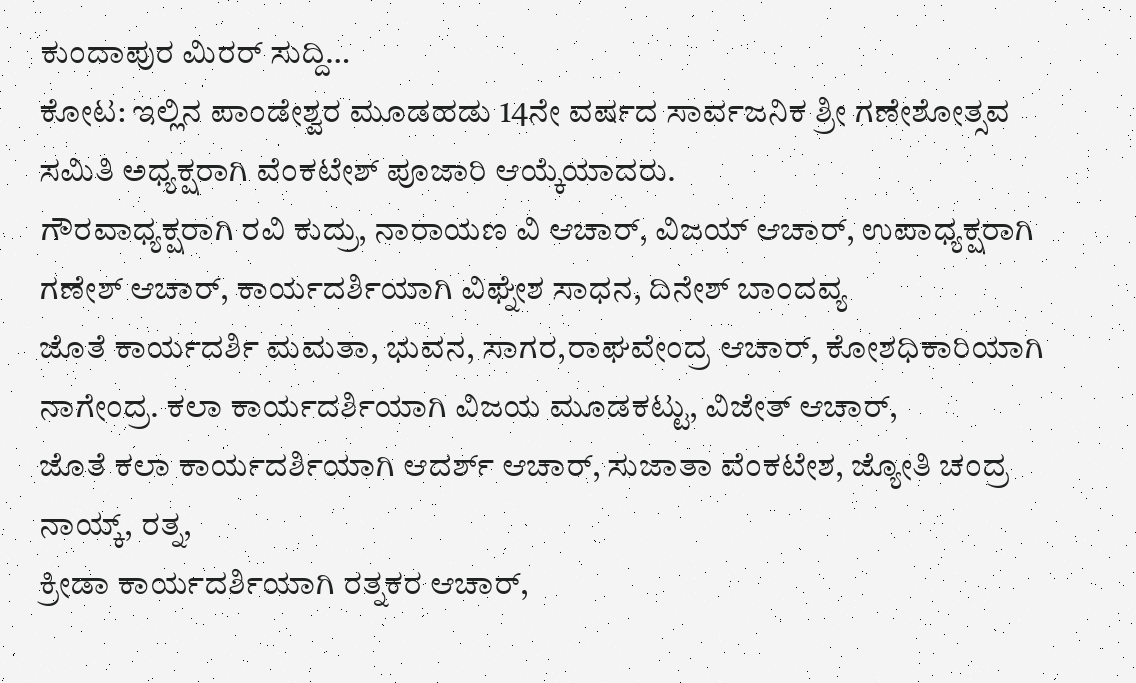ಕುಂದಾಪುರ ಮಿರರ್ ಸುದ್ದಿ…
ಕೋಟ: ಇಲ್ಲಿನ ಪಾಂಡೇಶ್ವರ ಮೂಡಹಡು 14ನೇ ವರ್ಷದ ಸಾರ್ವಜನಿಕ ಶ್ರೀ ಗಣೇಶೋತ್ಸವ ಸಮಿತಿ ಅಧ್ಯಕ್ಷರಾಗಿ ವೆಂಕಟೇಶ್ ಪೂಜಾರಿ ಆಯ್ಕೆಯಾದರು.
ಗೌರವಾಧ್ಯಕ್ಷರಾಗಿ ರವಿ ಕುದ್ರು, ನಾರಾಯಣ ವಿ ಆಚಾರ್, ವಿಜಯ್ ಆಚಾರ್, ಉಪಾಧ್ಯಕ್ಷರಾಗಿ ಗಣೇಶ್ ಆಚಾರ್, ಕಾರ್ಯದರ್ಶಿಯಾಗಿ ವಿಘ್ನೇಶ ಸಾಧನ, ದಿನೇಶ್ ಬಾಂದವ್ಯ
ಜೊತೆ ಕಾರ್ಯದರ್ಶಿ ಮಮತಾ, ಭುವನ, ಸಾಗರ,ರಾಘವೇಂದ್ರ ಆಚಾರ್, ಕೋಶಧಿಕಾರಿಯಾಗಿ ನಾಗೇಂದ್ರ. ಕಲಾ ಕಾರ್ಯದರ್ಶಿಯಾಗಿ ವಿಜಯ ಮೂಡಕಟ್ಟು, ವಿಜೇತ್ ಆಚಾರ್,
ಜೊತೆ ಕಲಾ ಕಾರ್ಯದರ್ಶಿಯಾಗಿ ಆದರ್ಶ್ ಆಚಾರ್, ಸುಜಾತಾ ವೆಂಕಟೇಶ, ಜ್ಯೋತಿ ಚಂದ್ರ ನಾಯ್ಕ್, ರತ್ನ,
ಕ್ರೀಡಾ ಕಾರ್ಯದರ್ಶಿಯಾಗಿ ರತ್ನಕರ ಆಚಾರ್,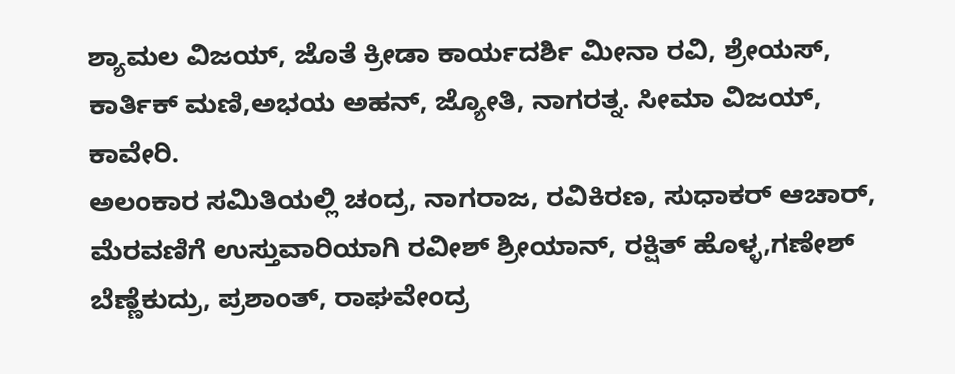ಶ್ಯಾಮಲ ವಿಜಯ್, ಜೊತೆ ಕ್ರೀಡಾ ಕಾರ್ಯದರ್ಶಿ ಮೀನಾ ರವಿ, ಶ್ರೇಯಸ್, ಕಾರ್ತಿಕ್ ಮಣಿ,ಅಭಯ ಅಹನ್, ಜ್ಯೋತಿ, ನಾಗರತ್ನ. ಸೀಮಾ ವಿಜಯ್, ಕಾವೇರಿ.
ಅಲಂಕಾರ ಸಮಿತಿಯಲ್ಲಿ ಚಂದ್ರ, ನಾಗರಾಜ, ರವಿಕಿರಣ, ಸುಧಾಕರ್ ಆಚಾರ್, ಮೆರವಣಿಗೆ ಉಸ್ತುವಾರಿಯಾಗಿ ರವೀಶ್ ಶ್ರೀಯಾನ್, ರಕ್ಷಿತ್ ಹೊಳ್ಳ,ಗಣೇಶ್ ಬೆಣ್ಣೆಕುದ್ರು, ಪ್ರಶಾಂತ್, ರಾಘವೇಂದ್ರ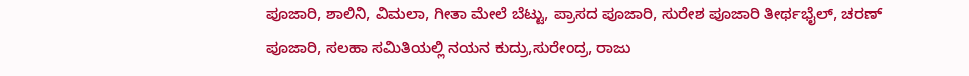ಪೂಜಾರಿ, ಶಾಲಿನಿ, ವಿಮಲಾ, ಗೀತಾ ಮೇಲೆ ಬೆಟ್ಟು, ಪ್ರಾಸದ ಪೂಜಾರಿ, ಸುರೇಶ ಪೂಜಾರಿ ತೀರ್ಥಭೈಲ್, ಚರಣ್ ಪೂಜಾರಿ, ಸಲಹಾ ಸಮಿತಿಯಲ್ಲಿ ನಯನ ಕುದ್ರು,ಸುರೇಂದ್ರ, ರಾಜು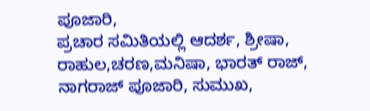ಪೂಜಾರಿ,
ಪ್ರಚಾರ ಸಮಿತಿಯಲ್ಲಿ ಆದರ್ಶ, ಶ್ರೀಷಾ, ರಾಹುಲ,ಚರಣ,ಮನಿಷಾ, ಭಾರತ್ ರಾಜ್, ನಾಗರಾಜ್ ಪೂಜಾರಿ, ಸುಮುಖ,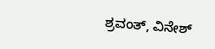ಶ್ರವಂತ್, ವಿನೇಶ್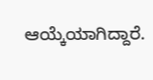ಆಯ್ಕೆಯಾಗಿದ್ದಾರೆ.